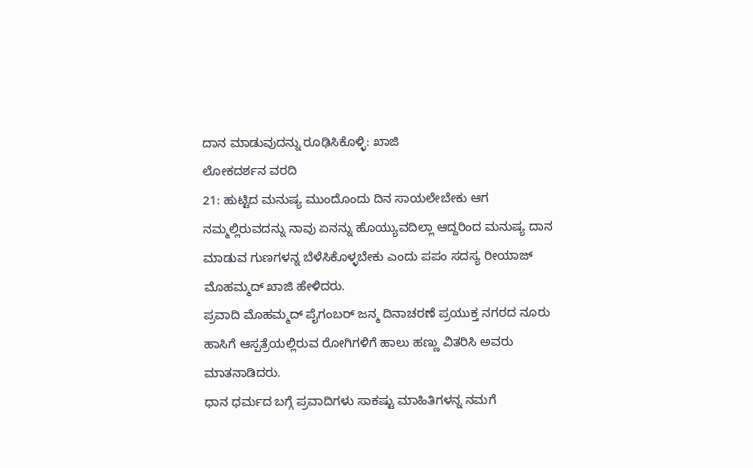ದಾನ ಮಾಡುವುದನ್ನು ರೂಢಿಸಿಕೊಳ್ಳಿ: ಖಾಜಿ
ಲೋಕದರ್ಶನ ವರದಿ
21: ಹುಟ್ಟಿದ ಮನುಷ್ಯ ಮುಂದೊಂದು ದಿನ ಸಾಯಲೇಬೇಕು ಆಗ ನಮ್ಮಲ್ಲಿರುವದನ್ನು ನಾವು ಏನನ್ನು ಹೊಯ್ಯುವದಿಲ್ಲಾ ಆದ್ದರಿಂದ ಮನುಷ್ಯ ದಾನ ಮಾಡುವ ಗುಣಗಳನ್ನ ಬೆಳೆಸಿಕೊಳ್ಳಬೇಕು ಎಂದು ಪಪಂ ಸದಸ್ಯ ರೀಯಾಜ್ ಮೊಹಮ್ಮದ್ ಖಾಜಿ ಹೇಳಿದರು.
ಪ್ರವಾದಿ ಮೊಹಮ್ಮದ್ ಪೈಗಂಬರ್ ಜನ್ಮ ದಿನಾಚರಣೆ ಪ್ರಯುಕ್ತ ನಗರದ ನೂರು ಹಾಸಿಗೆ ಆಸ್ಪತ್ರೆಯಲ್ಲಿರುವ ರೋಗಿಗಳಿಗೆ ಹಾಲು ಹಣ್ಣು ವಿತರಿಸಿ ಅವರು ಮಾತನಾಡಿದರು.
ಧಾನ ಧರ್ಮದ ಬಗ್ಗೆ ಪ್ರವಾದಿಗಳು ಸಾಕಷ್ಟು ಮಾಹಿತಿಗಳನ್ನ ನಮಗೆ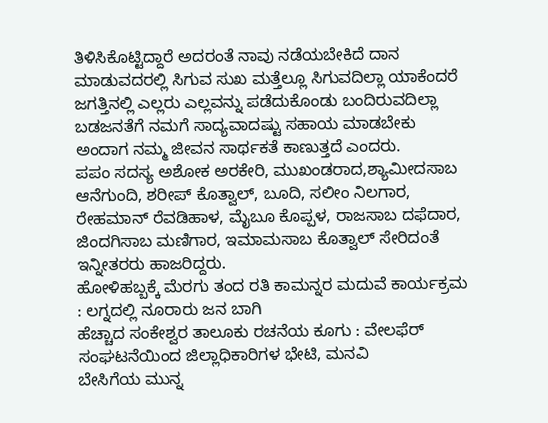ತಿಳಿಸಿಕೊಟ್ಟಿದ್ದಾರೆ ಅದರಂತೆ ನಾವು ನಡೆಯಬೇಕಿದೆ ದಾನ ಮಾಡುವದರಲ್ಲಿ ಸಿಗುವ ಸುಖ ಮತ್ತೆಲ್ಲೂ ಸಿಗುವದಿಲ್ಲಾ ಯಾಕೆಂದರೆ ಜಗತ್ತಿನಲ್ಲಿ ಎಲ್ಲರು ಎಲ್ಲವನ್ನು ಪಡೆದುಕೊಂಡು ಬಂದಿರುವದಿಲ್ಲಾ ಬಡಜನತೆಗೆ ನಮಗೆ ಸಾದ್ಯವಾದಷ್ಟು ಸಹಾಯ ಮಾಡಬೇಕು ಅಂದಾಗ ನಮ್ಮ ಜೀವನ ಸಾರ್ಥಕತೆ ಕಾಣುತ್ತದೆ ಎಂದರು.
ಪಪಂ ಸದಸ್ಯ ಅಶೋಕ ಅರಕೇರಿ, ಮುಖಂಡರಾದ,ಶ್ಯಾಮೀದಸಾಬ ಆನೆಗುಂದಿ, ಶರೀಪ್ ಕೊತ್ವಾಲ್, ಬೂದಿ, ಸಲೀಂ ನಿಲಗಾರ, ರೇಹಮಾನ್ ರೆವಡಿಹಾಳ, ಮೈಬೂ ಕೊಪ್ಪಳ, ರಾಜಸಾಬ ದಫೆದಾರ, ಜಿಂದಗಿಸಾಬ ಮಣಿಗಾರ, ಇಮಾಮಸಾಬ ಕೊತ್ವಾಲ್ ಸೇರಿದಂತೆ ಇನ್ನೀತರರು ಹಾಜರಿದ್ದರು.
ಹೋಳಿಹಬ್ಬಕ್ಕೆ ಮೆರಗು ತಂದ ರತಿ ಕಾಮನ್ನರ ಮದುವೆ ಕಾರ್ಯಕ್ರಮ : ಲಗ್ನದಲ್ಲಿ ನೂರಾರು ಜನ ಬಾಗಿ
ಹೆಚ್ಚಾದ ಸಂಕೇಶ್ವರ ತಾಲೂಕು ರಚನೆಯ ಕೂಗು : ವೇಲಫೆರ್ ಸಂಘಟನೆಯಿಂದ ಜಿಲ್ಲಾಧಿಕಾರಿಗಳ ಭೇಟಿ, ಮನವಿ
ಬೇಸಿಗೆಯ ಮುನ್ನ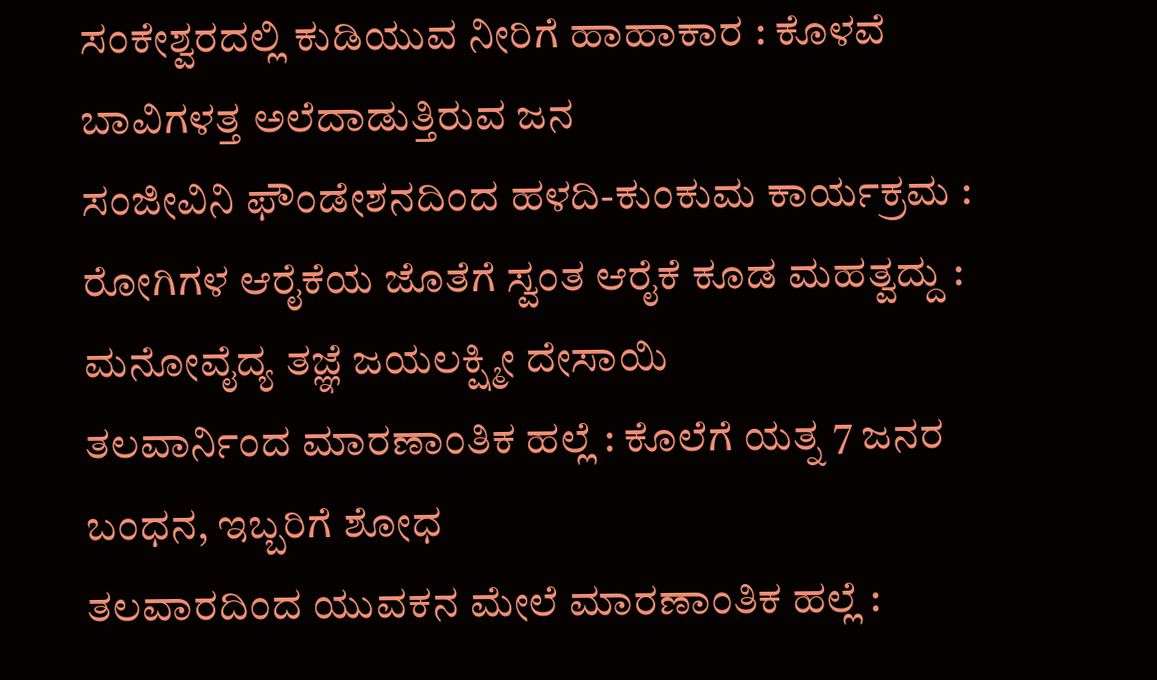ಸಂಕೇಶ್ವರದಲ್ಲಿ ಕುಡಿಯುವ ನೀರಿಗೆ ಹಾಹಾಕಾರ : ಕೊಳವೆ ಬಾವಿಗಳತ್ತ ಅಲೆದಾಡುತ್ತಿರುವ ಜನ
ಸಂಜೀವಿನಿ ಫೌಂಡೇಶನದಿಂದ ಹಳದಿ-ಕುಂಕುಮ ಕಾರ್ಯಕ್ರಮ : ರೋಗಿಗಳ ಆರೈಕೆಯ ಜೊತೆಗೆ ಸ್ವಂತ ಆರೈಕೆ ಕೂಡ ಮಹತ್ವದ್ದು : ಮನೋವೈದ್ಯ ತಜ್ಞೆ ಜಯಲಕ್ಷ್ಮೀ ದೇಸಾಯಿ
ತಲವಾರ್ನಿಂದ ಮಾರಣಾಂತಿಕ ಹಲ್ಲೆ : ಕೊಲೆಗೆ ಯತ್ನ 7 ಜನರ ಬಂಧನ, ಇಬ್ಬರಿಗೆ ಶೋಧ
ತಲವಾರದಿಂದ ಯುವಕನ ಮೇಲೆ ಮಾರಣಾಂತಿಕ ಹಲ್ಲೆ :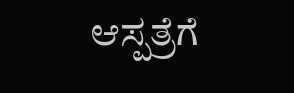ಆಸ್ಪತ್ರೆಗೆ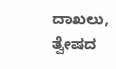ದಾಖಲು, ತ್ವೇಷದ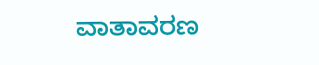ವಾತಾವರಣ